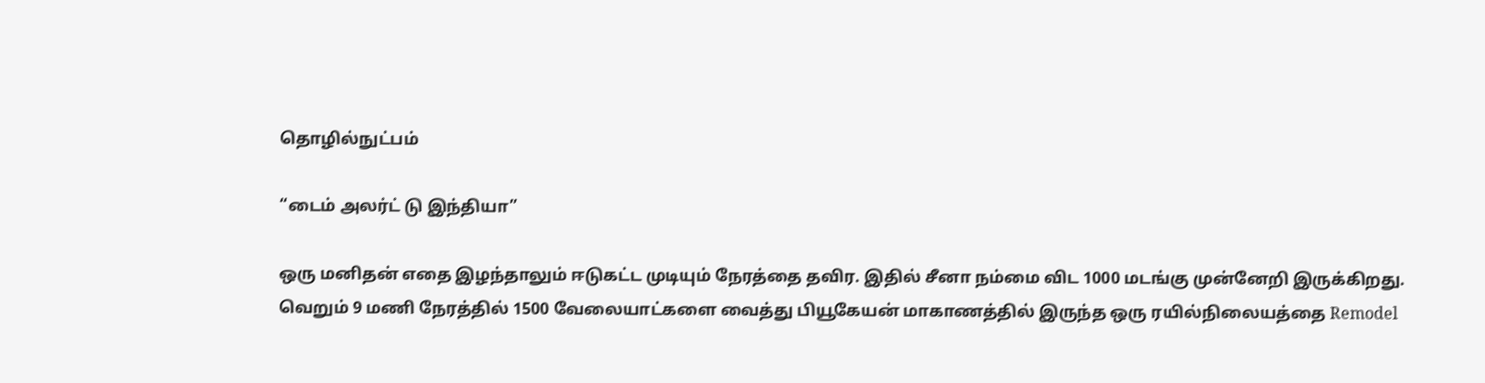தொழில்நுட்பம்

“டைம் அலர்ட் டு இந்தியா”

ஒரு மனிதன் எதை இழந்தாலும் ஈடுகட்ட முடியும் நேரத்தை தவிர. இதில் சீனா நம்மை விட 1000 மடங்கு முன்னேறி இருக்கிறது.
வெறும் 9 மணி நேரத்தில் 1500 வேலையாட்களை வைத்து பியூகேயன் மாகாணத்தில் இருந்த ஒரு ரயில்நிலையத்தை Remodel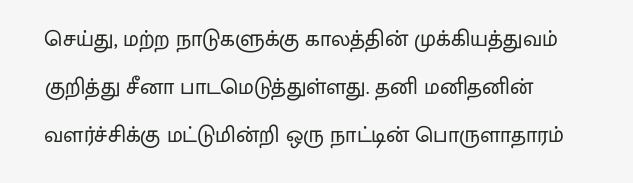செய்து, மற்ற நாடுகளுக்கு காலத்தின் முக்கியத்துவம் குறித்து சீனா பாடமெடுத்துள்ளது. தனி மனிதனின் வளர்ச்சிக்கு மட்டுமின்றி ஒரு நாட்டின் பொருளாதாரம்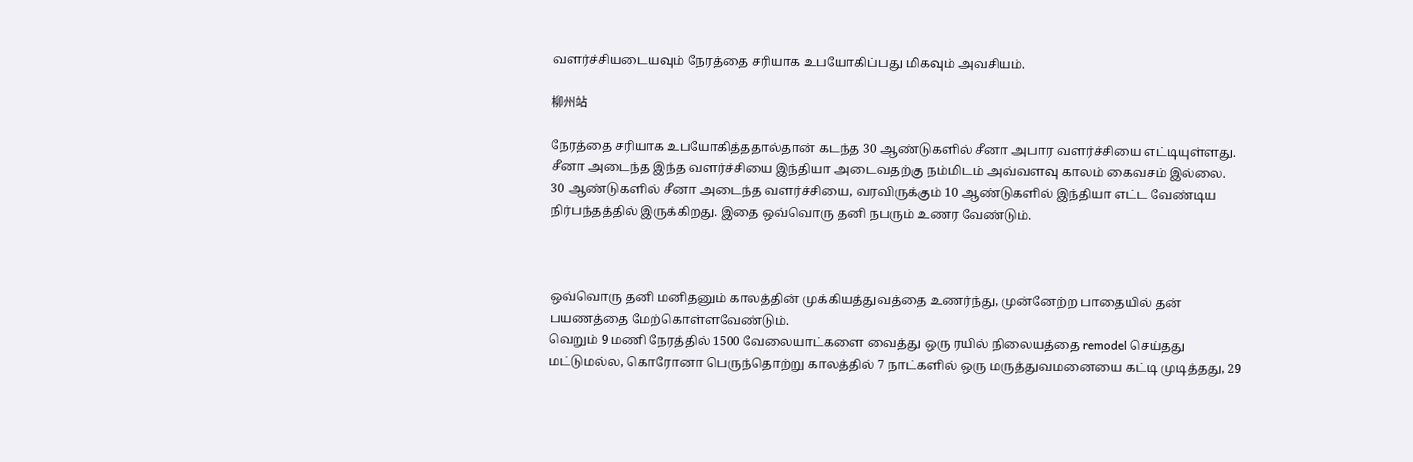வளர்ச்சியடையவும் நேரத்தை சரியாக உபயோகிப்பது மிகவும் அவசியம்.

柳州站

நேரத்தை சரியாக உபயோகித்ததால்தான் கடந்த 30 ஆண்டுகளில் சீனா அபார வளர்ச்சியை எட்டியுள்ளது. சீனா அடைந்த இந்த வளர்ச்சியை இந்தியா அடைவதற்கு நம்மிடம் அவ்வளவு காலம் கைவசம் இல்லை.
30 ஆண்டுகளில் சீனா அடைந்த வளர்ச்சியை, வரவிருக்கும் 10 ஆண்டுகளில் இந்தியா எட்ட வேண்டிய நிர்பந்தத்தில் இருக்கிறது. இதை ஒவ்வொரு தனி நபரும் உணர வேண்டும்.



ஒவ்வொரு தனி மனிதனும் காலத்தின் முக்கியத்துவத்தை உணர்ந்து, முன்னேற்ற பாதையில் தன் பயணத்தை மேற்கொள்ளவேண்டும்.
வெறும் 9 மணி நேரத்தில் 1500 வேலையாட்களை வைத்து ஒரு ரயில் நிலையத்தை remodel செய்தது மட்டுமல்ல, கொரோனா பெருந்தொற்று காலத்தில் 7 நாட்களில் ஒரு மருத்துவமனையை கட்டி முடித்தது, 29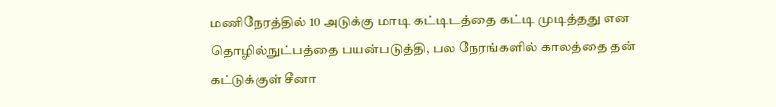மணிநேரத்தில் 10 அடுக்கு மாடி கட்டிடத்தை கட்டி முடித்தது என தொழில்நுட்பத்தை பயன்படுத்தி, பல நேரங்களில் காலத்தை தன் கட்டுக்குள் சீனா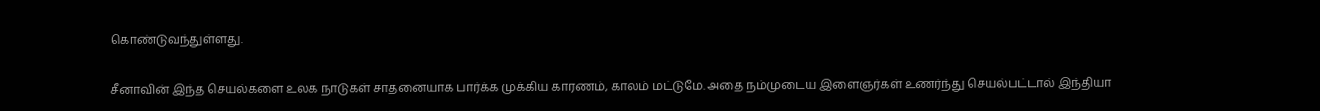கொண்டுவந்துள்ளது.

சீனாவின் இந்த செயல்களை உலக நாடுகள் சாதனையாக பார்க்க முக்கிய காரணம், காலம் மட்டுமே. அதை நம்முடைய இளைஞர்கள் உணர்ந்து செயல்பட்டால் இந்தியா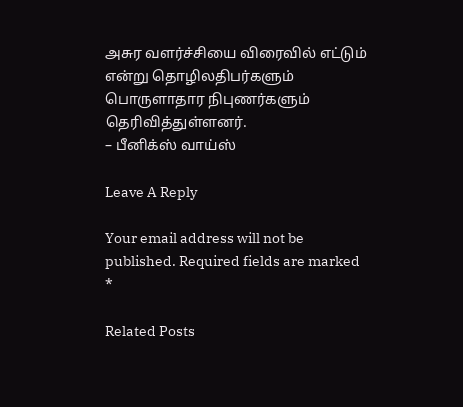அசுர வளர்ச்சியை விரைவில் எட்டும் என்று தொழிலதிபர்களும் பொருளாதார நிபுணர்களும் தெரிவித்துள்ளனர்.
– பீனிக்ஸ் வாய்ஸ்

Leave A Reply

Your email address will not be published. Required fields are marked *

Related Posts